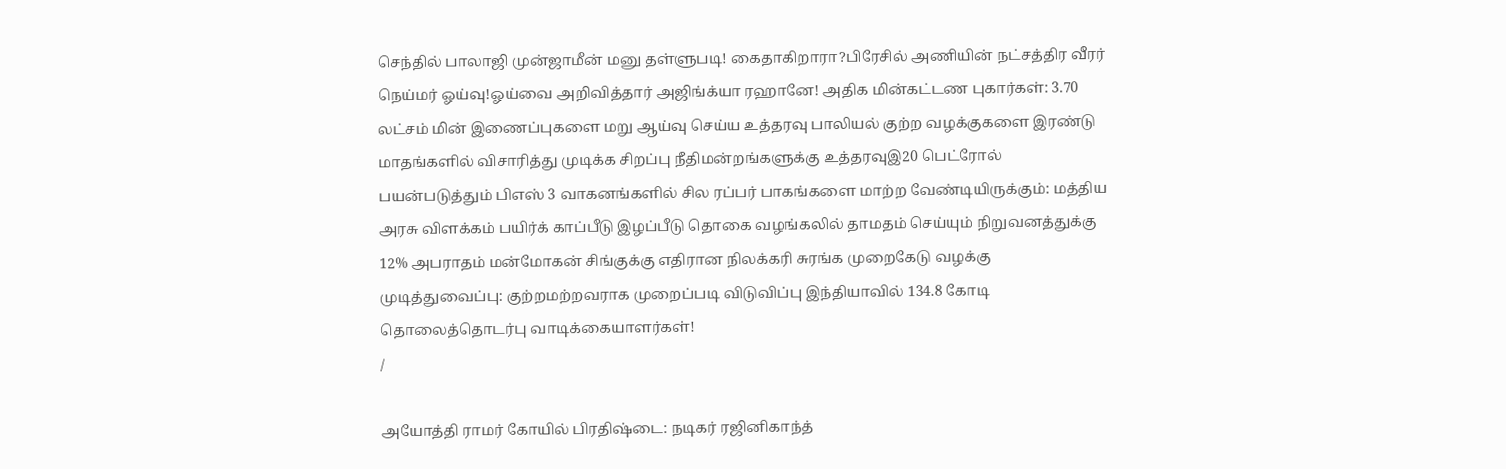செந்தில் பாலாஜி முன்ஜாமீன் மனு தள்ளுபடி! கைதாகிறாரா?பிரேசில் அணியின் நட்சத்திர வீரர் நெய்மர் ஓய்வு!ஓய்வை அறிவித்தார் அஜிங்க்யா ரஹானே! அதிக மின்கட்டண புகார்கள்: 3.70 லட்சம் மின் இணைப்புகளை மறு ஆய்வு செய்ய உத்தரவு பாலியல் குற்ற வழக்குகளை இரண்டு மாதங்களில் விசாரித்து முடிக்க சிறப்பு நீதிமன்றங்களுக்கு உத்தரவுஇ20 பெட்ரோல் பயன்படுத்தும் பிஎஸ் 3 வாகனங்களில் சில ரப்பர் பாகங்களை மாற்ற வேண்டியிருக்கும்: மத்திய அரசு விளக்கம் பயிர்க் காப்பீடு இழப்பீடு தொகை வழங்கலில் தாமதம் செய்யும் நிறுவனத்துக்கு 12% அபராதம் மன்மோகன் சிங்குக்கு எதிரான நிலக்கரி சுரங்க முறைகேடு வழக்கு முடித்துவைப்பு: குற்றமற்றவராக முறைப்படி விடுவிப்பு இந்தியாவில் 134.8 கோடி தொலைத்தொடர்பு வாடிக்கையாளர்கள்!
/

அயோத்தி ராமர் கோயில் பிரதிஷ்டை: நடிகர் ரஜினிகாந்த்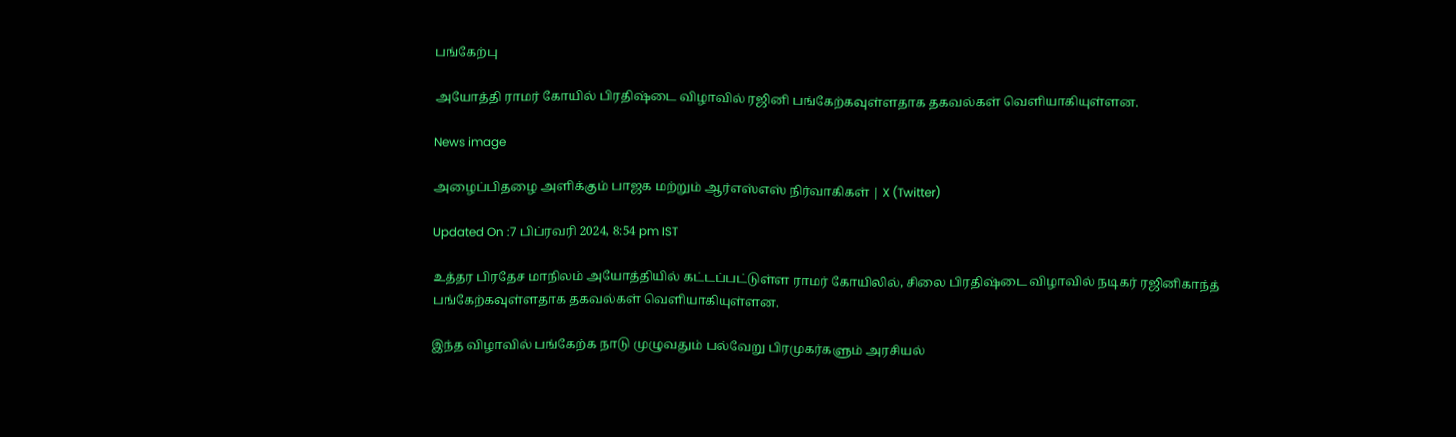பங்கேற்பு

அயோத்தி ராமர் கோயில் பிரதிஷ்டை விழாவில் ரஜினி பங்கேற்கவுள்ளதாக தகவல்கள் வெளியாகியுள்ளன.

News image

அழைப்பிதழை அளிக்கும் பாஜக மற்றும் ஆர்எஸ்எஸ் நிர்வாகிகள் | X (Twitter)

Updated On :7 பிப்ரவரி 2024, 8:54 pm IST

உத்தர பிரதேச மாநிலம் அயோத்தியில் கட்டப்பட்டுள்ள ராமர் கோயிலில், சிலை பிரதிஷ்டை விழாவில் நடிகர் ரஜினிகாந்த் பங்கேற்கவுள்ளதாக தகவல்கள் வெளியாகியுள்ளன.

இந்த விழாவில் பங்கேற்க நாடு முழுவதும் பல்வேறு பிரமுகர்களும் அரசியல்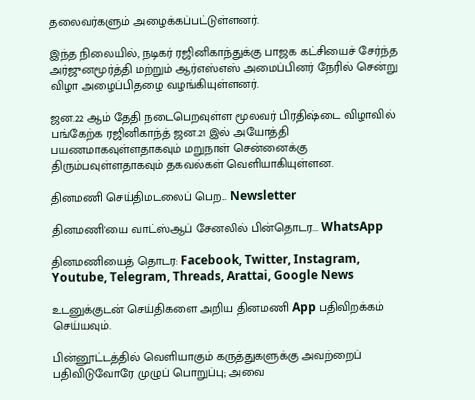தலைவர்களும் அழைக்கப்பட்டுள்ளனர்.

இந்த நிலையில், நடிகர் ரஜினிகாந்துக்கு பாஜக கட்சியைச் சேர்ந்த அர்ஜுனமூர்த்தி மற்றும் ஆர்எஸ்எஸ் அமைப்பினர் நேரில் சென்று விழா அழைப்பிதழை வழங்கியுள்ளனர்.

ஜன.22 ஆம் தேதி நடைபெறவுள்ள மூலவர் பிரதிஷ்டை விழாவில் பங்கேற்க ரஜினிகாந்த் ஜன.21 இல் அயோத்தி பயணமாகவுள்ளதாகவும் மறுநாள் சென்னைக்கு திரும்பவுள்ளதாகவும் தகவல்கள் வெளியாகியுள்ளன.

தினமணி செய்திமடலைப் பெற... Newsletter

தினமணி'யை வாட்ஸ்ஆப் சேனலில் பின்தொடர... WhatsApp

தினமணியைத் தொடர: Facebook, Twitter, Instagram, Youtube, Telegram, Threads, Arattai, Google News

உடனுக்குடன் செய்திகளை அறிய தினமணி App பதிவிறக்கம் செய்யவும்.

பின்னூட்டத்தில் வெளியாகும் கருத்துகளுக்கு அவற்றைப் பதிவிடுவோரே முழுப் பொறுப்பு; அவை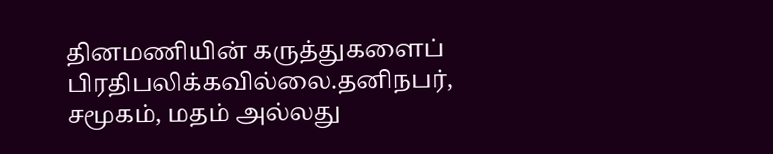தினமணியின் கருத்துகளைப் பிரதிபலிக்கவில்லை.தனிநபர், சமூகம், மதம் அல்லது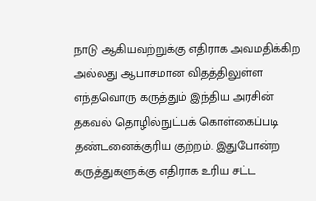நாடு ஆகியவற்றுக்கு எதிராக அவமதிக்கிற அல்லது ஆபாசமான விதத்திலுள்ள எந்தவொரு கருத்தும் இந்திய அரசின் தகவல் தொழில்நுட்பக் கொள்கைப்படி தண்டனைக்குரிய குற்றம். இதுபோன்ற கருத்துகளுக்கு எதிராக உரிய சட்ட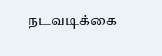நடவடிக்கை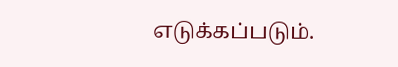எடுக்கப்படும்.